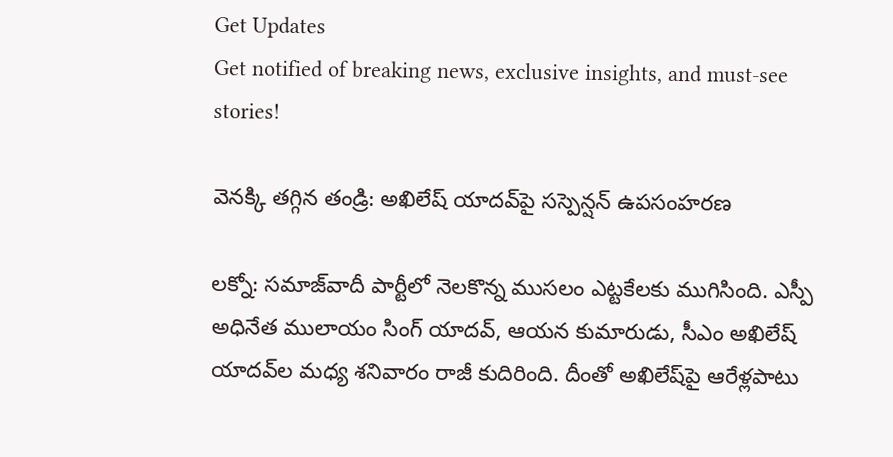Get Updates
Get notified of breaking news, exclusive insights, and must-see stories!

వెనక్కి తగ్గిన తండ్రి: అఖిలేష్ యాదవ్‌పై సస్పెన్షన్ ఉపసంహరణ

లక్నో: సమాజ్‌వాదీ పార్టీలో నెలకొన్న ముసలం ఎట్టకేలకు ముగిసింది. ఎస్పీ అధినేత ములాయం సింగ్ యాదవ్, ఆయన కుమారుడు, సీఎం అఖిలేష్ యాదవ్‌ల మధ్య శనివారం రాజీ కుదిరింది. దీంతో అఖిలేష్‌పై ఆరేళ్లపాటు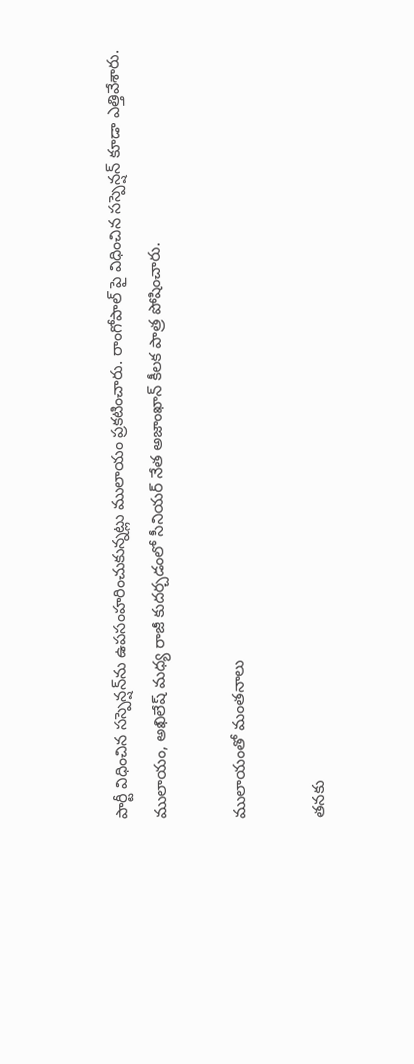పార్టీ విధించిన సస్పెన్షన్‌ను ఉపసంహరించుకున్నట్లు ములాయం ప్రకటించారు. రాంగోపాల్ పై విధించిన సస్పెన్షన్ కూడా ఎత్తివేశారు. ములాయం, అఖిలేష్ మధ్య రాజీ కుదర్చడంలో సీనియర్ నేత అజాంఖాన్ కీలక పాత్ర పోషించారు.

ములాయంతో మంతనాలు

తనకు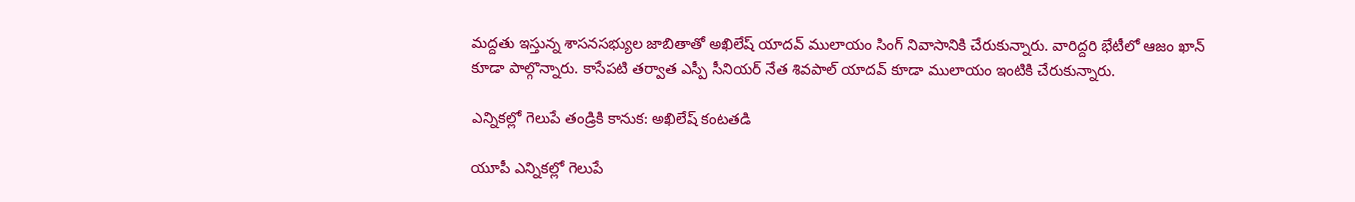మద్దతు ఇస్తున్న శాసనసభ్యుల జాబితాతో అఖిలేష్ యాదవ్ ములాయం సింగ్ నివాసానికి చేరుకున్నారు. వారిద్దరి భేటీలో ఆజం ఖాన్ కూడా పాల్గొన్నారు. కాసేపటి తర్వాత ఎస్పీ సీనియర్ నేత శివపాల్ యాదవ్ కూడా ములాయం ఇంటికి చేరుకున్నారు.

ఎన్నికల్లో గెలుపే తండ్రికి కానుక: అఖిలేష్ కంటతడి

యూపీ ఎన్నికల్లో గెలుపే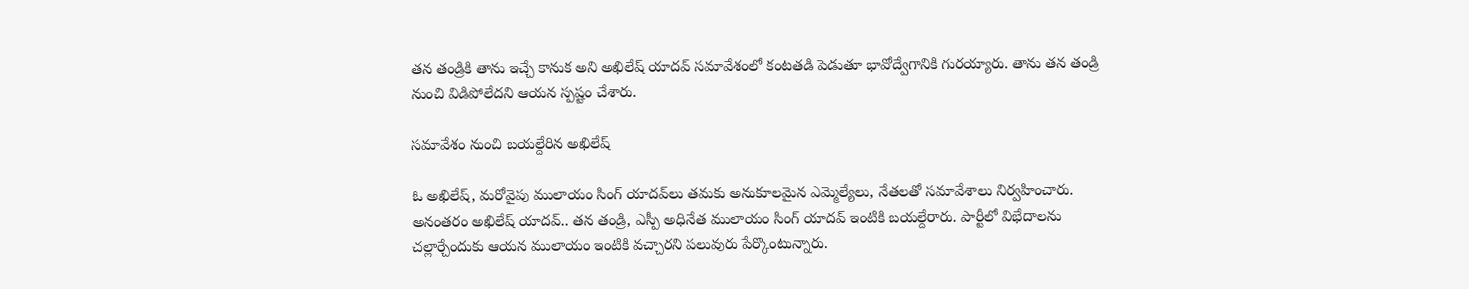తన తండ్రికి తాను ఇచ్చే కానుక అని అఖిలేష్ యాదవ్ సమావేశంలో కంటతడి పెడుతూ భావోద్వేగానికి గురయ్యారు. తాను తన తండ్రి నుంచి విడిపోలేదని ఆయన స్పష్టం చేశారు.

సమావేశం నుంచి బయల్దేరిన అఖిలేష్

ఓ అఖిలేష్, మరోవైపు ములాయం సింగ్ యాదవ్‌లు తమకు అనుకూలమైన ఎమ్మెల్యేలు, నేతలతో సమావేశాలు నిర్వహించారు. అనంతరం అఖిలేష్ యాదవ్.. తన తండ్రి, ఎస్పీ అధినేత ములాయం సింగ్ యాదవ్ ఇంటికి బయల్దేరారు. పార్టీలో విభేదాలను చల్లార్చేందుకు ఆయన ములాయం ఇంటికి వచ్చారని పలువురు పేర్కొంటున్నారు.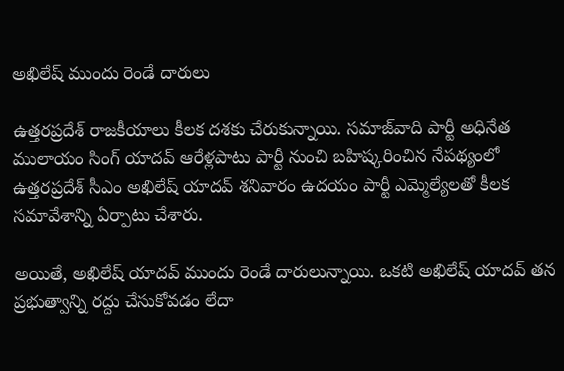అఖిలేష్ ముందు రెండే దారులు

ఉత్తరప్రదేశ్ రాజకీయాలు కీలక దశకు చేరుకున్నాయి. సమాజ్‌వాది పార్టీ అధినేత ములాయం సింగ్ యాదవ్ ఆరేళ్లపాటు పార్టీ నుంచి బహిష్కరించిన నేపథ్యంలో ఉత్తరప్రదేశ్ సీఎం అఖిలేష్ యాదవ్ శనివారం ఉదయం పార్టీ ఎమ్మెల్యేలతో కీలక సమావేశాన్ని ఏర్పాటు చేశారు.

అయితే, అఖిలేష్ యాదవ్ ముందు రెండే దారులున్నాయి. ఒకటి అఖిలేష్ యాదవ్ తన ప్రభుత్వాన్ని రద్దు చేసుకోవడం లేదా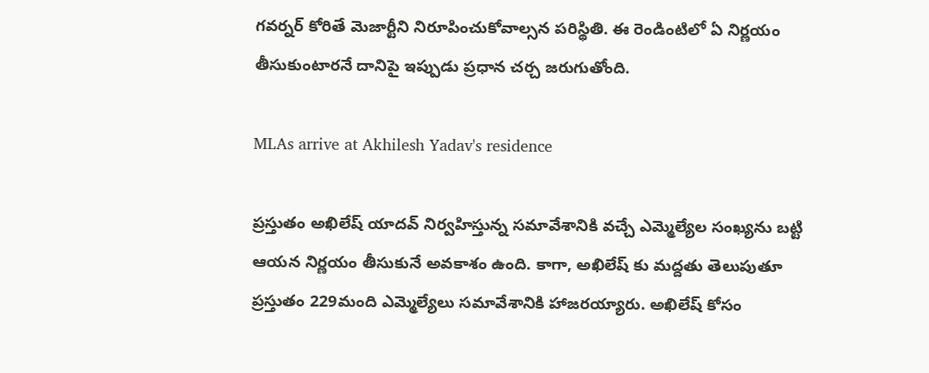గవర్నర్ కోరితే మెజార్టీని నిరూపించుకోవాల్సన పరిస్థితి. ఈ రెండింటిలో ఏ నిర్ణయం తీసుకుంటారనే దానిపై ఇప్పుడు ప్రధాన చర్చ జరుగుతోంది.

MLAs arrive at Akhilesh Yadav's residence

ప్రస్తుతం అఖిలేష్ యాదవ్ నిర్వహిస్తున్న సమావేశానికి వచ్చే ఎమ్మెల్యేల సంఖ్యను బట్టి ఆయన నిర్ణయం తీసుకునే అవకాశం ఉంది. కాగా, అఖిలేష్ కు మద్దతు తెలుపుతూ ప్రస్తుతం 229మంది ఎమ్మెల్యేలు సమావేశానికి హాజరయ్యారు. అఖిలేష్ కోసం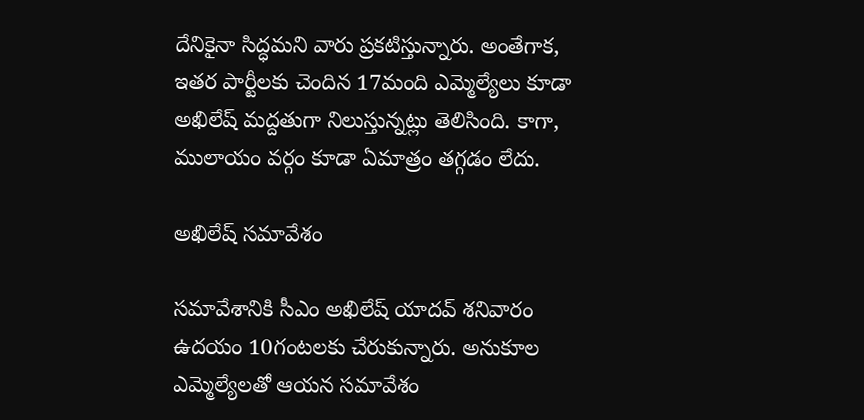దేనికైనా సిద్ధమని వారు ప్రకటిస్తున్నారు. అంతేగాక, ఇతర పార్టీలకు చెందిన 17మంది ఎమ్మెల్యేలు కూడా అఖిలేష్ మద్దతుగా నిలుస్తున్నట్లు తెలిసింది. కాగా, ములాయం వర్గం కూడా ఏమాత్రం తగ్గడం లేదు.

అఖిలేష్ సమావేశం

సమావేశానికి సీఎం అఖిలేష్ యాదవ్ శనివారం ఉదయం 10గంటలకు చేరుకున్నారు. అనుకూల ఎమ్మెల్యేలతో ఆయన సమావేశం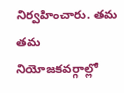నిర్వహించారు. తమ తమ నియోజకవర్గాల్లో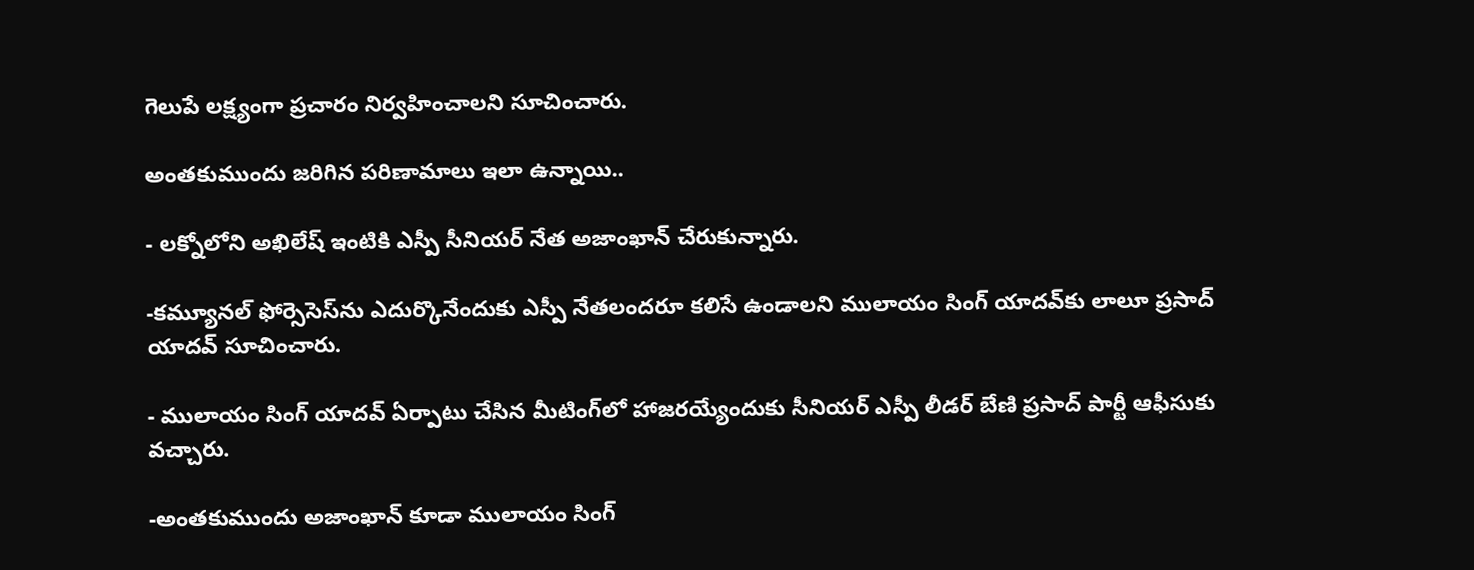గెలుపే లక్ష్యంగా ప్రచారం నిర్వహించాలని సూచించారు.

అంతకుముందు జరిగిన పరిణామాలు ఇలా ఉన్నాయి..

- లక్నోలోని అఖిలేష్ ఇంటికి ఎస్పీ సీనియర్ నేత అజాంఖాన్ చేరుకున్నారు.

-కమ్యూనల్ ఫోర్సెసెస్‌ను ఎదుర్కొనేందుకు ఎస్పీ నేతలందరూ కలిసే ఉండాలని ములాయం సింగ్ యాదవ్‌కు లాలూ ప్రసాద్ యాదవ్ సూచించారు.

- ములాయం సింగ్ యాదవ్ ఏర్పాటు చేసిన మీటింగ్‌లో హాజరయ్యేందుకు సీనియర్ ఎస్పీ లీడర్ బేణి ప్రసాద్ పార్టీ ఆఫీసుకు వచ్చారు.

-అంతకుముందు అజాంఖాన్ కూడా ములాయం సింగ్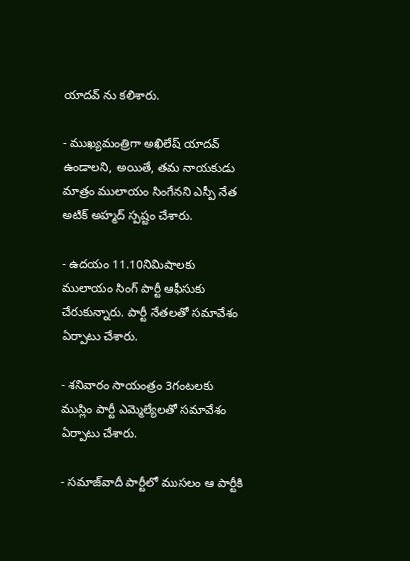యాదవ్ ను కలిశారు.

- ముఖ్యమంత్రిగా అఖిలేష్ యాదవ్ ఉండాలని, అయితే, తమ నాయకుడు మాత్రం ములాయం సింగేనని ఎస్పీ నేత అటిక్ అహ్మద్ స్పష్టం చేశారు.

- ఉదయం 11.10నిమిషాలకు ములాయం సింగ్ పార్టీ ఆఫీసుకు చేరుకున్నారు. పార్టీ నేతలతో సమావేశం ఏర్పాటు చేశారు.

- శనివారం సాయంత్రం 3గంటలకు ముస్లిం పార్టీ ఎమ్మెల్యేలతో సమావేశం ఏర్పాటు చేశారు.

- సమాజ్‌వాదీ పార్టీలో ముసలం ఆ పార్టీకి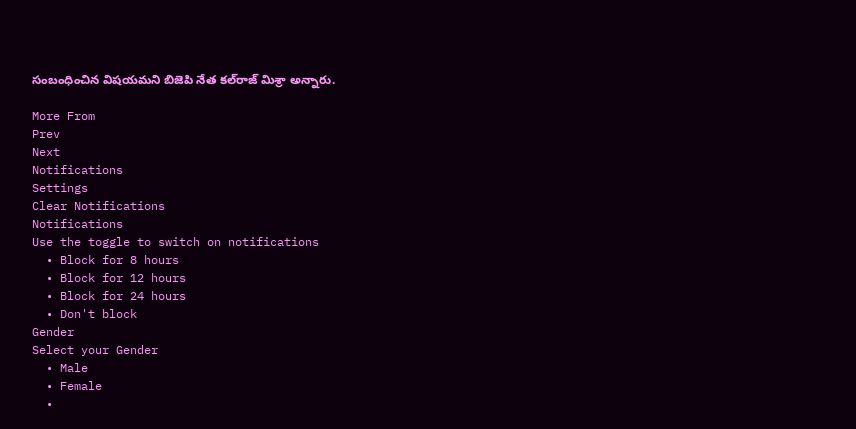సంబంధించిన విషయమని బిజెపి నేత కల్‌రాజ్ మిశ్రా అన్నారు.

More From
Prev
Next
Notifications
Settings
Clear Notifications
Notifications
Use the toggle to switch on notifications
  • Block for 8 hours
  • Block for 12 hours
  • Block for 24 hours
  • Don't block
Gender
Select your Gender
  • Male
  • Female
  •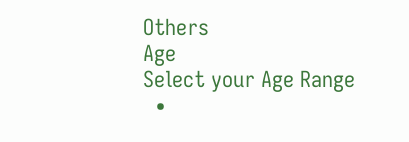Others
Age
Select your Age Range
  •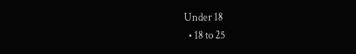Under 18
  • 18 to 25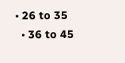• 26 to 35
  • 36 to 45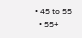• 45 to 55
  • 55+